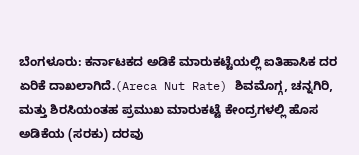ಬೆಂಗಳೂರು: ಕರ್ನಾಟಕದ ಅಡಿಕೆ ಮಾರುಕಟ್ಟೆಯಲ್ಲಿ ಐತಿಹಾಸಿಕ ದರ ಏರಿಕೆ ದಾಖಲಾಗಿದೆ.(Areca Nut Rate) ಶಿವಮೊಗ್ಗ, ಚನ್ನಗಿರಿ, ಮತ್ತು ಶಿರಸಿಯಂತಹ ಪ್ರಮುಖ ಮಾರುಕಟ್ಟೆ ಕೇಂದ್ರಗಳಲ್ಲಿ ಹೊಸ ಅಡಿಕೆಯ (ಸರಕು) ದರವು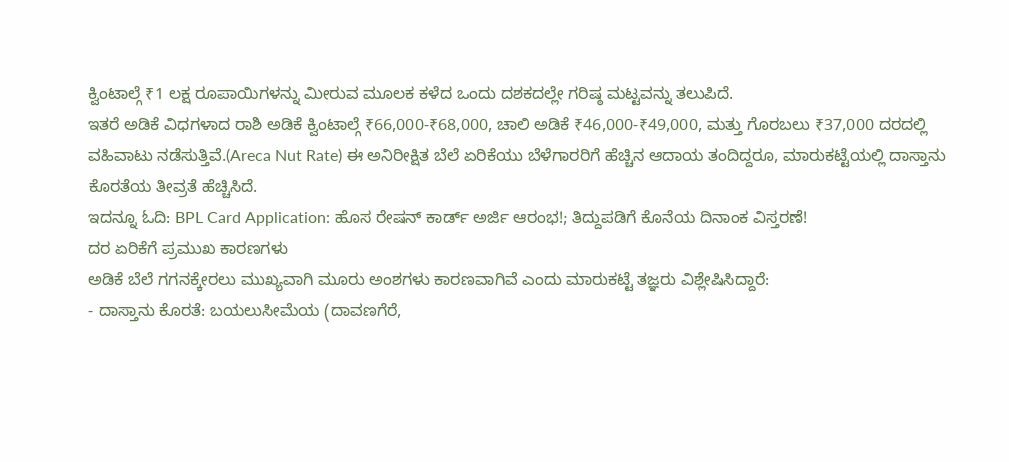ಕ್ವಿಂಟಾಲ್ಗೆ ₹1 ಲಕ್ಷ ರೂಪಾಯಿಗಳನ್ನು ಮೀರುವ ಮೂಲಕ ಕಳೆದ ಒಂದು ದಶಕದಲ್ಲೇ ಗರಿಷ್ಠ ಮಟ್ಟವನ್ನು ತಲುಪಿದೆ.
ಇತರೆ ಅಡಿಕೆ ವಿಧಗಳಾದ ರಾಶಿ ಅಡಿಕೆ ಕ್ವಿಂಟಾಲ್ಗೆ ₹66,000-₹68,000, ಚಾಲಿ ಅಡಿಕೆ ₹46,000-₹49,000, ಮತ್ತು ಗೊರಬಲು ₹37,000 ದರದಲ್ಲಿ ವಹಿವಾಟು ನಡೆಸುತ್ತಿವೆ.(Areca Nut Rate) ಈ ಅನಿರೀಕ್ಷಿತ ಬೆಲೆ ಏರಿಕೆಯು ಬೆಳೆಗಾರರಿಗೆ ಹೆಚ್ಚಿನ ಆದಾಯ ತಂದಿದ್ದರೂ, ಮಾರುಕಟ್ಟೆಯಲ್ಲಿ ದಾಸ್ತಾನು ಕೊರತೆಯ ತೀವ್ರತೆ ಹೆಚ್ಚಿಸಿದೆ.
ಇದನ್ನೂ ಓದಿ: BPL Card Application: ಹೊಸ ರೇಷನ್ ಕಾರ್ಡ್ ಅರ್ಜಿ ಆರಂಭ!; ತಿದ್ದುಪಡಿಗೆ ಕೊನೆಯ ದಿನಾಂಕ ವಿಸ್ತರಣೆ!
ದರ ಏರಿಕೆಗೆ ಪ್ರಮುಖ ಕಾರಣಗಳು
ಅಡಿಕೆ ಬೆಲೆ ಗಗನಕ್ಕೇರಲು ಮುಖ್ಯವಾಗಿ ಮೂರು ಅಂಶಗಳು ಕಾರಣವಾಗಿವೆ ಎಂದು ಮಾರುಕಟ್ಟೆ ತಜ್ಞರು ವಿಶ್ಲೇಷಿಸಿದ್ದಾರೆ:
- ದಾಸ್ತಾನು ಕೊರತೆ: ಬಯಲುಸೀಮೆಯ (ದಾವಣಗೆರೆ,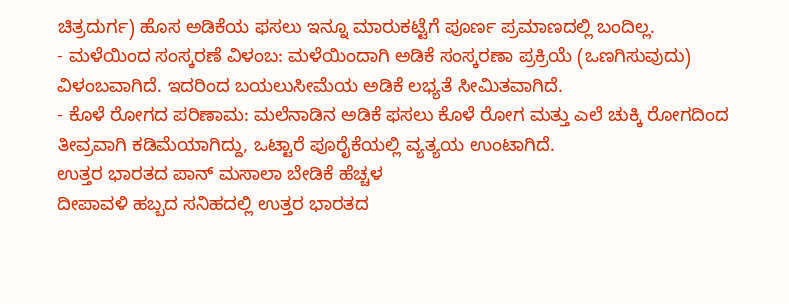ಚಿತ್ರದುರ್ಗ) ಹೊಸ ಅಡಿಕೆಯ ಫಸಲು ಇನ್ನೂ ಮಾರುಕಟ್ಟೆಗೆ ಪೂರ್ಣ ಪ್ರಮಾಣದಲ್ಲಿ ಬಂದಿಲ್ಲ.
- ಮಳೆಯಿಂದ ಸಂಸ್ಕರಣೆ ವಿಳಂಬ: ಮಳೆಯಿಂದಾಗಿ ಅಡಿಕೆ ಸಂಸ್ಕರಣಾ ಪ್ರಕ್ರಿಯೆ (ಒಣಗಿಸುವುದು) ವಿಳಂಬವಾಗಿದೆ. ಇದರಿಂದ ಬಯಲುಸೀಮೆಯ ಅಡಿಕೆ ಲಭ್ಯತೆ ಸೀಮಿತವಾಗಿದೆ.
- ಕೊಳೆ ರೋಗದ ಪರಿಣಾಮ: ಮಲೆನಾಡಿನ ಅಡಿಕೆ ಫಸಲು ಕೊಳೆ ರೋಗ ಮತ್ತು ಎಲೆ ಚುಕ್ಕಿ ರೋಗದಿಂದ ತೀವ್ರವಾಗಿ ಕಡಿಮೆಯಾಗಿದ್ದು, ಒಟ್ಟಾರೆ ಪೂರೈಕೆಯಲ್ಲಿ ವ್ಯತ್ಯಯ ಉಂಟಾಗಿದೆ.
ಉತ್ತರ ಭಾರತದ ಪಾನ್ ಮಸಾಲಾ ಬೇಡಿಕೆ ಹೆಚ್ಚಳ
ದೀಪಾವಳಿ ಹಬ್ಬದ ಸನಿಹದಲ್ಲಿ ಉತ್ತರ ಭಾರತದ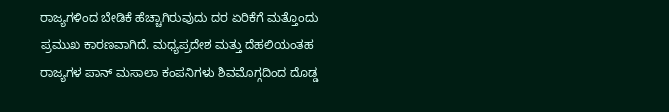ರಾಜ್ಯಗಳಿಂದ ಬೇಡಿಕೆ ಹೆಚ್ಚಾಗಿರುವುದು ದರ ಏರಿಕೆಗೆ ಮತ್ತೊಂದು ಪ್ರಮುಖ ಕಾರಣವಾಗಿದೆ. ಮಧ್ಯಪ್ರದೇಶ ಮತ್ತು ದೆಹಲಿಯಂತಹ ರಾಜ್ಯಗಳ ಪಾನ್ ಮಸಾಲಾ ಕಂಪನಿಗಳು ಶಿವಮೊಗ್ಗದಿಂದ ದೊಡ್ಡ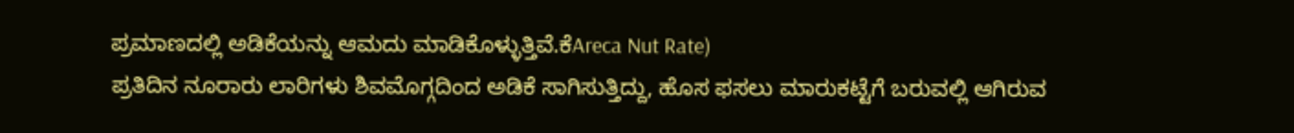ಪ್ರಮಾಣದಲ್ಲಿ ಅಡಿಕೆಯನ್ನು ಆಮದು ಮಾಡಿಕೊಳ್ಳುತ್ತಿವೆ.ಕೆAreca Nut Rate)
ಪ್ರತಿದಿನ ನೂರಾರು ಲಾರಿಗಳು ಶಿವಮೊಗ್ಗದಿಂದ ಅಡಿಕೆ ಸಾಗಿಸುತ್ತಿದ್ದು, ಹೊಸ ಫಸಲು ಮಾರುಕಟ್ಟೆಗೆ ಬರುವಲ್ಲಿ ಆಗಿರುವ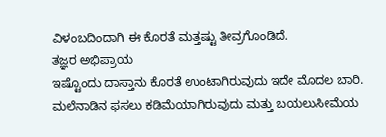ವಿಳಂಬದಿಂದಾಗಿ ಈ ಕೊರತೆ ಮತ್ತಷ್ಟು ತೀವ್ರಗೊಂಡಿದೆ.
ತಜ್ಞರ ಅಭಿಪ್ರಾಯ
ಇಷ್ಟೊಂದು ದಾಸ್ತಾನು ಕೊರತೆ ಉಂಟಾಗಿರುವುದು ಇದೇ ಮೊದಲ ಬಾರಿ. ಮಲೆನಾಡಿನ ಫಸಲು ಕಡಿಮೆಯಾಗಿರುವುದು ಮತ್ತು ಬಯಲುಸೀಮೆಯ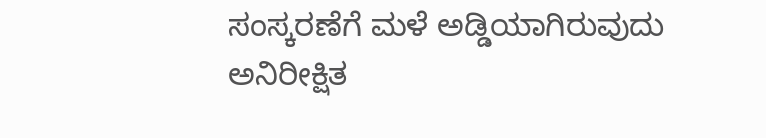ಸಂಸ್ಕರಣೆಗೆ ಮಳೆ ಅಡ್ಡಿಯಾಗಿರುವುದು ಅನಿರೀಕ್ಷಿತ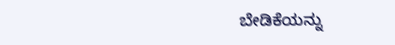ಬೇಡಿಕೆಯನ್ನು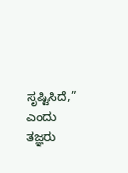ಸೃಷ್ಟಿಸಿದೆ,” ಎಂದು ತಜ್ಞರು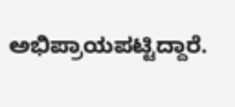ಅಭಿಪ್ರಾಯಪಟ್ಟಿದ್ದಾರೆ.